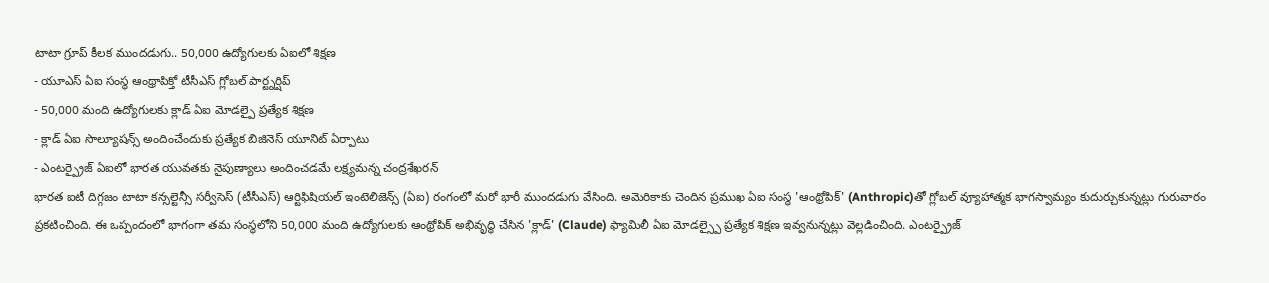టాటా గ్రూప్ కీలక ముందడుగు.. 50,000 ఉద్యోగులకు ఏఐలో శిక్షణ
- యూఎస్ ఏఐ సంస్థ ఆంథ్రాపిక్తో టీసీఎస్ గ్లోబల్ పార్ట్నర్షిప్
- 50,000 మంది ఉద్యోగులకు క్లాడ్ ఏఐ మోడల్పై ప్రత్యేక శిక్షణ
- క్లాడ్ ఏఐ సొల్యూషన్స్ అందించేందుకు ప్రత్యేక బిజినెస్ యూనిట్ ఏర్పాటు
- ఎంటర్ప్రైజ్ ఏఐలో భారత యువతకు నైపుణ్యాలు అందించడమే లక్ష్యమన్న చంద్రశేఖరన్
భారత ఐటీ దిగ్గజం టాటా కన్సల్టెన్సీ సర్వీసెస్ (టీసీఎస్) ఆర్టిఫిషియల్ ఇంటెలిజెన్స్ (ఏఐ) రంగంలో మరో భారీ ముందడుగు వేసింది. అమెరికాకు చెందిన ప్రముఖ ఏఐ సంస్థ 'ఆంథ్రోపిక్' (Anthropic)తో గ్లోబల్ వ్యూహాత్మక భాగస్వామ్యం కుదుర్చుకున్నట్లు గురువారం ప్రకటించింది. ఈ ఒప్పందంలో భాగంగా తమ సంస్థలోని 50,000 మంది ఉద్యోగులకు ఆంథ్రోపిక్ అభివృద్ధి చేసిన 'క్లాడ్' (Claude) ఫ్యామిలీ ఏఐ మోడల్స్పై ప్రత్యేక శిక్షణ ఇవ్వనున్నట్లు వెల్లడించింది. ఎంటర్ప్రైజ్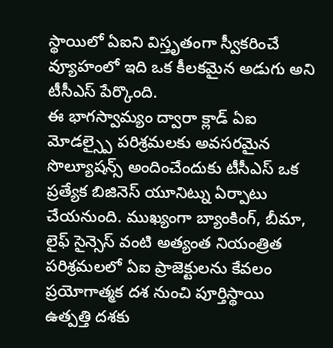స్థాయిలో ఏఐని విస్తృతంగా స్వీకరించే వ్యూహంలో ఇది ఒక కీలకమైన అడుగు అని టీసీఎస్ పేర్కొంది.
ఈ భాగస్వామ్యం ద్వారా క్లాడ్ ఏఐ మోడల్స్పై పరిశ్రమలకు అవసరమైన సొల్యూషన్స్ అందించేందుకు టీసీఎస్ ఒక ప్రత్యేక బిజినెస్ యూనిట్ను ఏర్పాటు చేయనుంది. ముఖ్యంగా బ్యాంకింగ్, బీమా, లైఫ్ సైన్సెస్ వంటి అత్యంత నియంత్రిత పరిశ్రమలలో ఏఐ ప్రాజెక్టులను కేవలం ప్రయోగాత్మక దశ నుంచి పూర్తిస్థాయి ఉత్పత్తి దశకు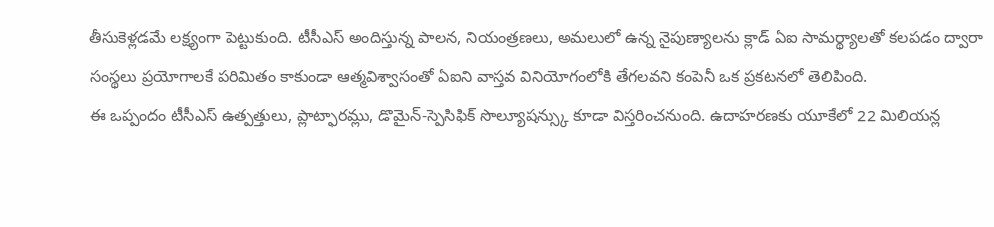తీసుకెళ్లడమే లక్ష్యంగా పెట్టుకుంది. టీసీఎస్ అందిస్తున్న పాలన, నియంత్రణలు, అమలులో ఉన్న నైపుణ్యాలను క్లాడ్ ఏఐ సామర్థ్యాలతో కలపడం ద్వారా సంస్థలు ప్రయోగాలకే పరిమితం కాకుండా ఆత్మవిశ్వాసంతో ఏఐని వాస్తవ వినియోగంలోకి తేగలవని కంపెనీ ఒక ప్రకటనలో తెలిపింది.
ఈ ఒప్పందం టీసీఎస్ ఉత్పత్తులు, ప్లాట్ఫారమ్లు, డొమైన్-స్పెసిఫిక్ సొల్యూషన్స్కు కూడా విస్తరించనుంది. ఉదాహరణకు యూకేలో 22 మిలియన్ల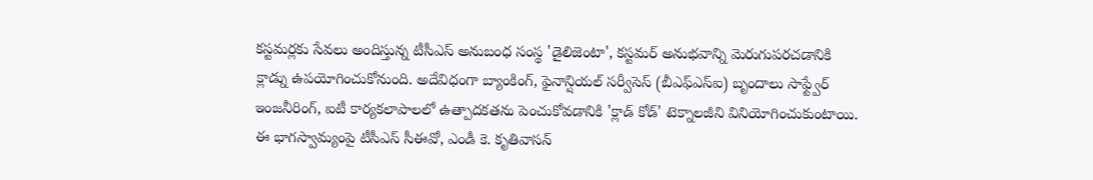కస్టమర్లకు సేవలు అందిస్తున్న టీసీఎస్ అనుబంధ సంస్థ 'డైలిజెంటా', కస్టమర్ అనుభవాన్ని మెరుగుపరచడానికి క్లాడ్ను ఉపయోగించుకోనుంది. అదేవిధంగా బ్యాంకింగ్, ఫైనాన్షియల్ సర్వీసెస్ (బీఎఫ్ఎస్ఐ) బృందాలు సాఫ్ట్వేర్ ఇంజనీరింగ్, ఐటీ కార్యకలాపాలలో ఉత్పాదకతను పెంచుకోవడానికి 'క్లాడ్ కోడ్' టెక్నాలజీని వినియోగించుకుంటాయి.
ఈ భాగస్వామ్యంపై టీసీఎస్ సీఈవో, ఎండీ కె. కృతివాసన్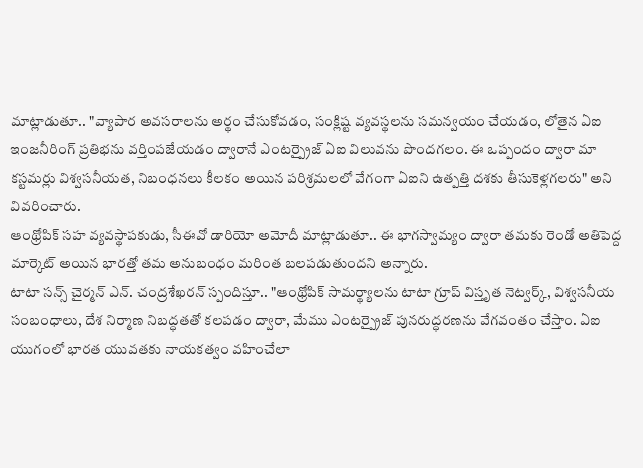మాట్లాడుతూ.. "వ్యాపార అవసరాలను అర్థం చేసుకోవడం, సంక్లిష్ట వ్యవస్థలను సమన్వయం చేయడం, లోతైన ఏఐ ఇంజనీరింగ్ ప్రతిభను వర్తింపజేయడం ద్వారానే ఎంటర్ప్రైజ్ ఏఐ విలువను పొందగలం. ఈ ఒప్పందం ద్వారా మా కస్టమర్లు విశ్వసనీయత, నిబంధనలు కీలకం అయిన పరిశ్రమలలో వేగంగా ఏఐని ఉత్పత్తి దశకు తీసుకెళ్లగలరు" అని వివరించారు.
ఆంథ్రోపిక్ సహ వ్యవస్థాపకుడు, సీఈవో డారియో అమోదీ మాట్లాడుతూ.. ఈ భాగస్వామ్యం ద్వారా తమకు రెండో అతిపెద్ద మార్కెట్ అయిన భారత్తో తమ అనుబంధం మరింత బలపడుతుందని అన్నారు.
టాటా సన్స్ చైర్మన్ ఎన్. చంద్రశేఖరన్ స్పందిస్తూ.. "ఆంథ్రోపిక్ సామర్థ్యాలను టాటా గ్రూప్ విస్తృత నెట్వర్క్, విశ్వసనీయ సంబంధాలు, దేశ నిర్మాణ నిబద్ధతతో కలపడం ద్వారా, మేము ఎంటర్ప్రైజ్ పునరుద్ధరణను వేగవంతం చేస్తాం. ఏఐ యుగంలో భారత యువతకు నాయకత్వం వహించేలా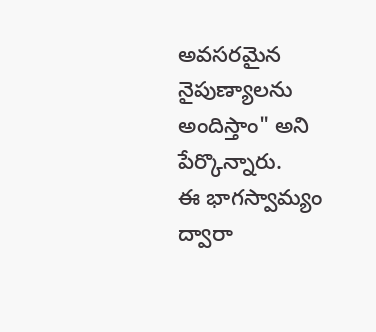అవసరమైన నైపుణ్యాలను అందిస్తాం" అని పేర్కొన్నారు.
ఈ భాగస్వామ్యం ద్వారా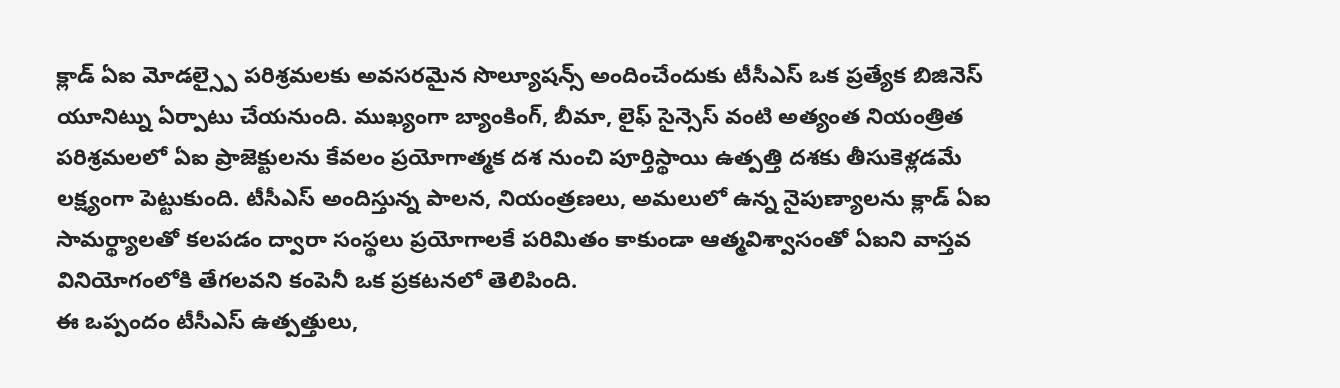క్లాడ్ ఏఐ మోడల్స్పై పరిశ్రమలకు అవసరమైన సొల్యూషన్స్ అందించేందుకు టీసీఎస్ ఒక ప్రత్యేక బిజినెస్ యూనిట్ను ఏర్పాటు చేయనుంది. ముఖ్యంగా బ్యాంకింగ్, బీమా, లైఫ్ సైన్సెస్ వంటి అత్యంత నియంత్రిత పరిశ్రమలలో ఏఐ ప్రాజెక్టులను కేవలం ప్రయోగాత్మక దశ నుంచి పూర్తిస్థాయి ఉత్పత్తి దశకు తీసుకెళ్లడమే లక్ష్యంగా పెట్టుకుంది. టీసీఎస్ అందిస్తున్న పాలన, నియంత్రణలు, అమలులో ఉన్న నైపుణ్యాలను క్లాడ్ ఏఐ సామర్థ్యాలతో కలపడం ద్వారా సంస్థలు ప్రయోగాలకే పరిమితం కాకుండా ఆత్మవిశ్వాసంతో ఏఐని వాస్తవ వినియోగంలోకి తేగలవని కంపెనీ ఒక ప్రకటనలో తెలిపింది.
ఈ ఒప్పందం టీసీఎస్ ఉత్పత్తులు,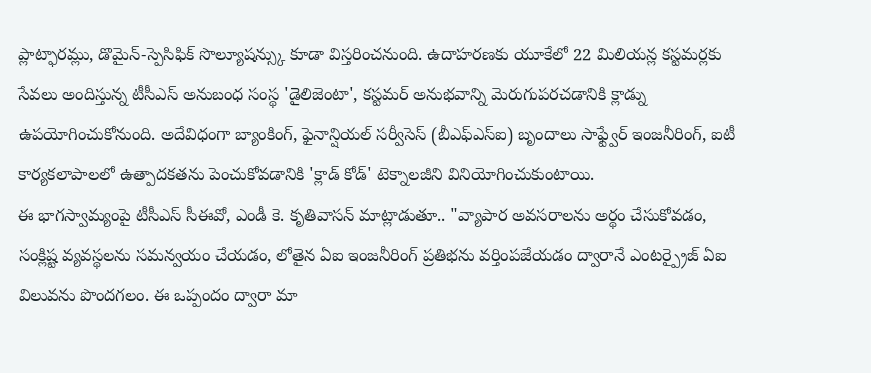ప్లాట్ఫారమ్లు, డొమైన్-స్పెసిఫిక్ సొల్యూషన్స్కు కూడా విస్తరించనుంది. ఉదాహరణకు యూకేలో 22 మిలియన్ల కస్టమర్లకు సేవలు అందిస్తున్న టీసీఎస్ అనుబంధ సంస్థ 'డైలిజెంటా', కస్టమర్ అనుభవాన్ని మెరుగుపరచడానికి క్లాడ్ను ఉపయోగించుకోనుంది. అదేవిధంగా బ్యాంకింగ్, ఫైనాన్షియల్ సర్వీసెస్ (బీఎఫ్ఎస్ఐ) బృందాలు సాఫ్ట్వేర్ ఇంజనీరింగ్, ఐటీ కార్యకలాపాలలో ఉత్పాదకతను పెంచుకోవడానికి 'క్లాడ్ కోడ్' టెక్నాలజీని వినియోగించుకుంటాయి.
ఈ భాగస్వామ్యంపై టీసీఎస్ సీఈవో, ఎండీ కె. కృతివాసన్ మాట్లాడుతూ.. "వ్యాపార అవసరాలను అర్థం చేసుకోవడం, సంక్లిష్ట వ్యవస్థలను సమన్వయం చేయడం, లోతైన ఏఐ ఇంజనీరింగ్ ప్రతిభను వర్తింపజేయడం ద్వారానే ఎంటర్ప్రైజ్ ఏఐ విలువను పొందగలం. ఈ ఒప్పందం ద్వారా మా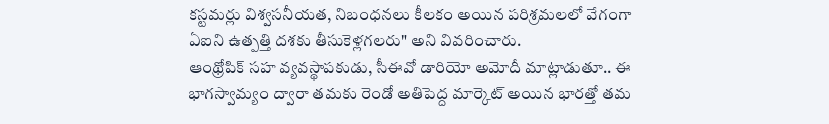కస్టమర్లు విశ్వసనీయత, నిబంధనలు కీలకం అయిన పరిశ్రమలలో వేగంగా ఏఐని ఉత్పత్తి దశకు తీసుకెళ్లగలరు" అని వివరించారు.
ఆంథ్రోపిక్ సహ వ్యవస్థాపకుడు, సీఈవో డారియో అమోదీ మాట్లాడుతూ.. ఈ భాగస్వామ్యం ద్వారా తమకు రెండో అతిపెద్ద మార్కెట్ అయిన భారత్తో తమ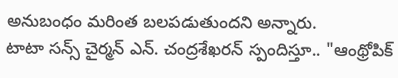అనుబంధం మరింత బలపడుతుందని అన్నారు.
టాటా సన్స్ చైర్మన్ ఎన్. చంద్రశేఖరన్ స్పందిస్తూ.. "ఆంథ్రోపిక్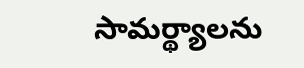సామర్థ్యాలను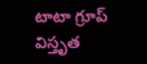టాటా గ్రూప్ విస్తృత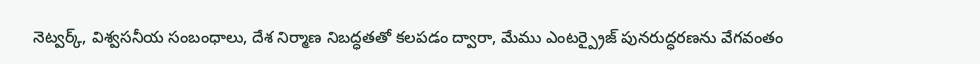నెట్వర్క్, విశ్వసనీయ సంబంధాలు, దేశ నిర్మాణ నిబద్ధతతో కలపడం ద్వారా, మేము ఎంటర్ప్రైజ్ పునరుద్ధరణను వేగవంతం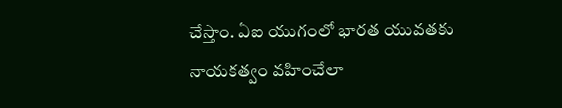చేస్తాం. ఏఐ యుగంలో భారత యువతకు నాయకత్వం వహించేలా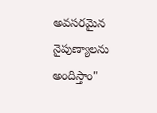అవసరమైన నైపుణ్యాలను అందిస్తాం"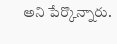అని పేర్కొన్నారు.